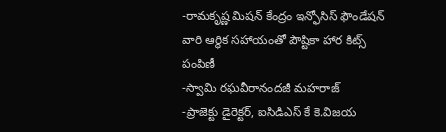-రామకృష్ణ మిషన్ కేంద్రం ఇన్ఫోసిస్ ఫౌండేషన్ వారి ఆర్థిక సహాయంతో పౌష్టికా హార కిట్స్ పంపిణీ
-స్వామి రఘవీరానందజీ మహరాజ్
-ప్రాజెక్టు డైరెక్టర్, ఐసిడిఎస్ కే కె.విజయ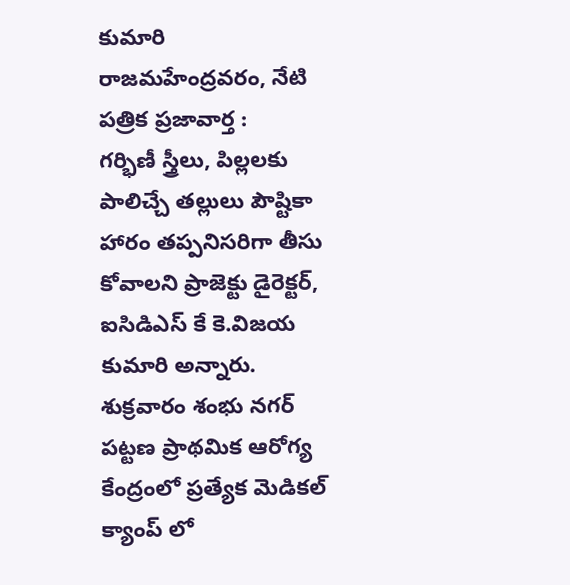కుమారి
రాజమహేంద్రవరం, నేటి పత్రిక ప్రజావార్త :
గర్భిణీ స్త్రీలు, పిల్లలకు పాలిచ్చే తల్లులు పౌష్టికా హారం తప్పనిసరిగా తీసు కోవాలని ప్రాజెక్టు డైరెక్టర్, ఐసిడిఎస్ కే కె.విజయ కుమారి అన్నారు. శుక్రవారం శంభు నగర్ పట్టణ ప్రాథమిక ఆరోగ్య కేంద్రంలో ప్రత్యేక మెడికల్ క్యాంప్ లో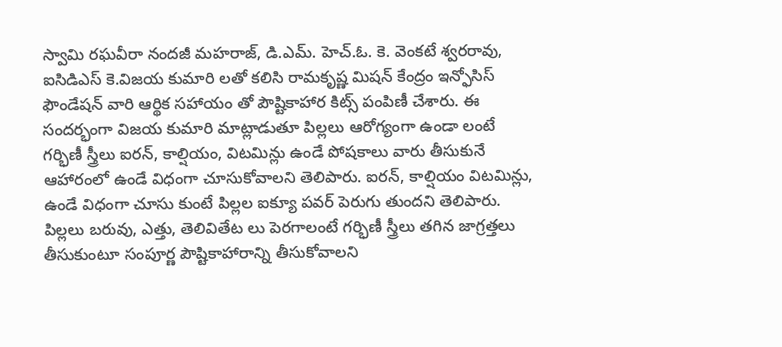స్వామి రఘవీరా నందజీ మహరాజ్, డి.ఎమ్. హెచ్.ఓ. కె. వెంకటే శ్వరరావు, ఐసిడిఎస్ కె.విజయ కుమారి లతో కలిసి రామకృష్ణ మిషన్ కేంద్రం ఇన్ఫోసిస్ ఫౌండేషన్ వారి ఆర్థిక సహాయం తో పౌష్టికాహార కిట్స్ పంపిణీ చేశారు. ఈ సందర్భంగా విజయ కుమారి మాట్లాడుతూ పిల్లలు ఆరోగ్యంగా ఉండా లంటే గర్భిణీ స్త్రీలు ఐరన్, కాల్షియం, విటమిన్లు ఉండే పోషకాలు వారు తీసుకునే ఆహారంలో ఉండే విధంగా చూసుకోవాలని తెలిపారు. ఐరన్, కాల్షియం విటమిన్లు, ఉండే విధంగా చూసు కుంటే పిల్లల ఐక్యూ పవర్ పెరుగు తుందని తెలిపారు. పిల్లలు బరువు, ఎత్తు, తెలివితేట లు పెరగాలంటే గర్భిణీ స్త్రీలు తగిన జాగ్రత్తలు తీసుకుంటూ సంపూర్ణ పౌష్టికాహారాన్ని తీసుకోవాలని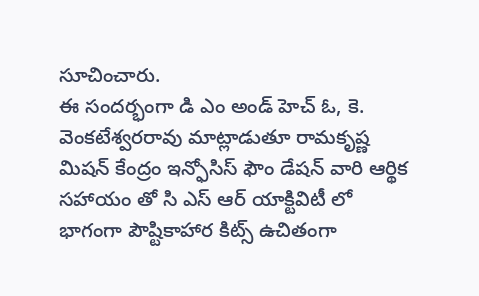సూచించారు.
ఈ సందర్భంగా డి ఎం అండ్ హెచ్ ఓ, కె. వెంకటేశ్వరరావు మాట్లాడుతూ రామకృష్ణ మిషన్ కేంద్రం ఇన్ఫోసిస్ ఫౌం డేషన్ వారి ఆర్థిక సహాయం తో సి ఎస్ ఆర్ యాక్టివిటీ లో భాగంగా పౌష్టికాహార కిట్స్ ఉచితంగా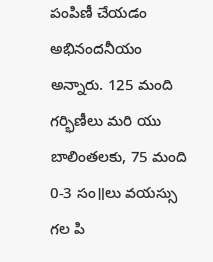పంపిణీ చేయడం అభినందనీయం అన్నారు. 125 మంది గర్భిణీలు మరి యు బాలింతలకు, 75 మంది 0-3 సం॥లు వయస్సు గల పి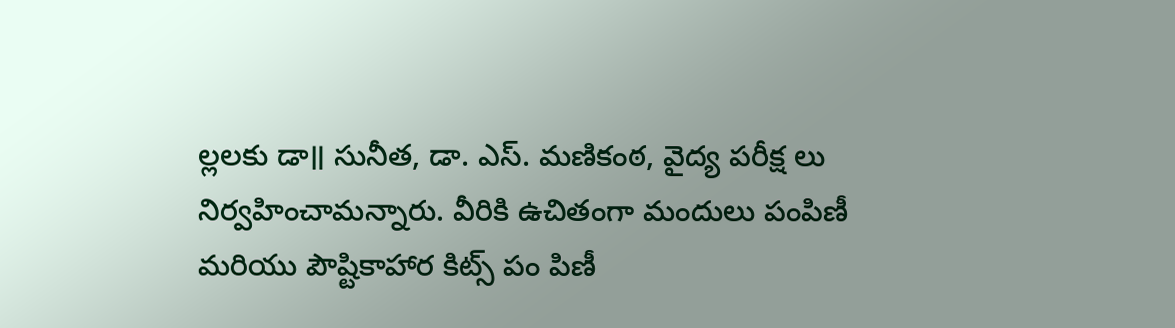ల్లలకు డా॥ సునీత, డా. ఎస్. మణికంఠ, వైద్య పరీక్ష లు నిర్వహించామన్నారు. వీరికి ఉచితంగా మందులు పంపిణీ మరియు పౌష్టికాహార కిట్స్ పం పిణీ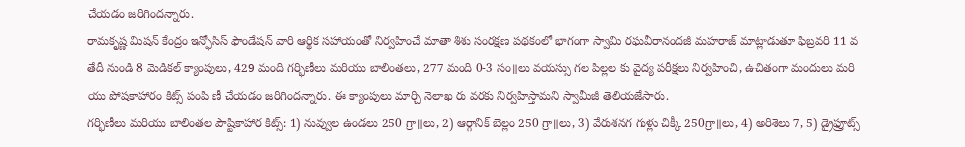చేయడం జరిగిందన్నారు.
రామకృష్ణ మిషన్ కేంద్రం ఇన్ఫోసిస్ ఫౌండేషన్ వారి ఆర్థిక సహాయంతో నిర్వహించే మాతా శిశు సంరక్షణ పథకంలో భాగంగా స్వామి రఘవీరానందజీ మహరాజ్ మాట్లాడుతూ ఫిబ్రవరి 11 వ తేదీ నుండి 8 మెడికల్ క్యాంపులు, 429 మంది గర్భిణీలు మరియు బాలింతలు, 277 మంది 0-3 సం॥లు వయస్సు గల పిల్లల కు వైద్య పరీక్షలు నిర్వహించి, ఉచితంగా మందులు మరి యు పోషకాహారం కిట్స్ పంపి ణీ చేయడం జరిగిందన్నారు. ఈ క్యాంపులు మార్చి నెలాఖ రు వరకు నిర్వహిస్తామని స్వామీజీ తెలియజేసారు.
గర్భిణీలు మరియు బాలింతల పౌష్టికాహార కిట్స్: 1) నువ్వుల ఉండలు 250 గ్రా॥లు, 2) ఆర్గానిక్ బెల్లం 250 గ్రా॥లు, 3) వేరుశనగ గుళ్లు చిక్కీ 250గ్రా॥లు, 4) అరిశెలు 7, 5) డ్రైఫ్రూట్స్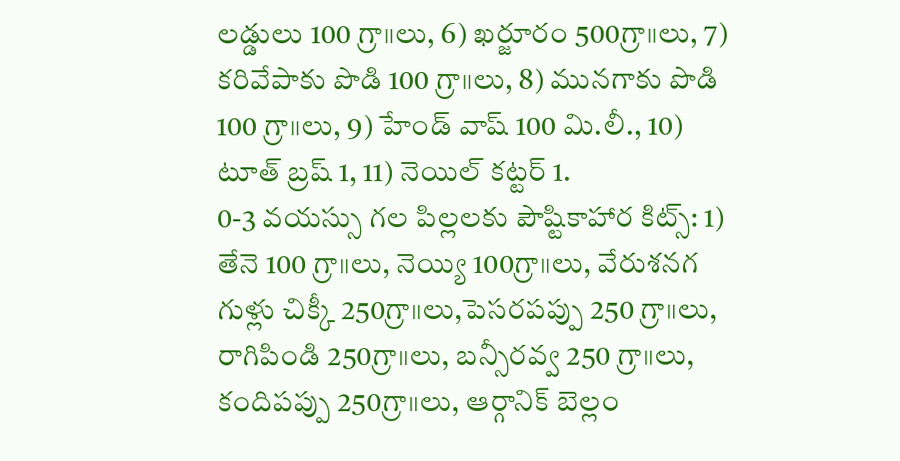లడ్డులు 100 గ్రా॥లు, 6) ఖర్జూరం 500గ్రా॥లు, 7) కరివేపాకు పొడి 100 గ్రా॥లు, 8) మునగాకు పొడి 100 గ్రా॥లు, 9) హేండ్ వాష్ 100 మి.లీ., 10) టూత్ బ్రష్ 1, 11) నెయిల్ కట్టర్ 1.
0-3 వయస్సు గల పిల్లలకు పౌష్టికాహార కిట్స్: 1) తేనె 100 గ్రా॥లు, నెయ్యి 100గ్రా॥లు, వేరుశనగ గుళ్లు చిక్కీ 250గ్రా॥లు,పెసరపప్పు 250 గ్రా॥లు, రాగిపిండి 250గ్రా॥లు, బన్సీరవ్వ 250 గ్రా॥లు, కందిపప్పు 250గ్రా॥లు, ఆర్గానిక్ బెల్లం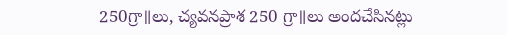250గ్రా॥లు, చ్యవనప్రాశ 250 గ్రా॥లు అందచేసినట్లు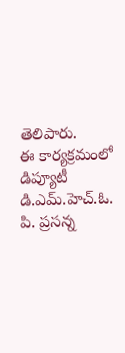తెలిపారు.
ఈ కార్యక్రమంలో డిప్యూటీ డి.ఎమ్.హెచ్.ఓ. పి. ప్రసన్న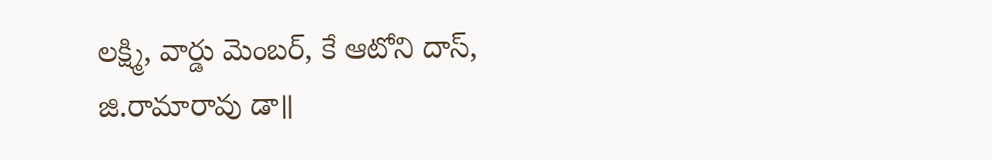లక్ష్మి, వార్డు మెంబర్, కే ఆటోని దాస్, జి.రామారావు డా॥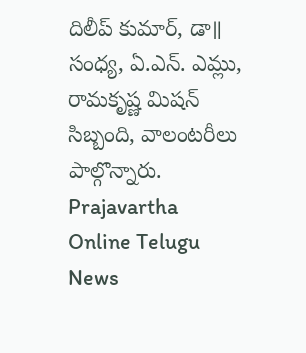దిలీప్ కుమార్, డా॥ సంధ్య, ఏ.ఎన్. ఎమ్లు, రామకృష్ణ మిషన్ సిబ్బంది, వాలంటరీలు పాల్గొన్నారు.
Prajavartha Online Telugu News